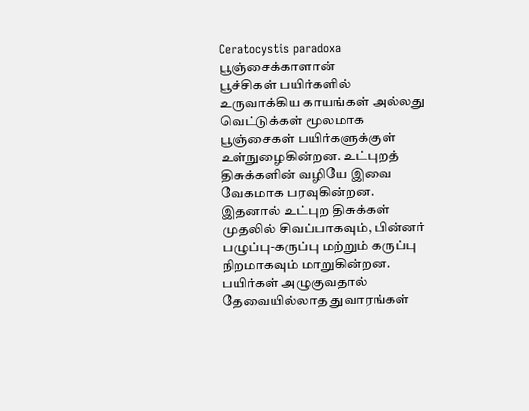Ceratocystis paradoxa
பூஞ்சைக்காளான்
பூச்சிகள் பயிர்களில் உருவாக்கிய காயங்கள் அல்லது வெட்டுக்கள் மூலமாக பூஞ்சைகள் பயிர்களுக்குள் உள்நுழைகின்றன. உட்புறத் திசுக்களின் வழியே இவை வேகமாக பரவுகின்றன. இதனால் உட்புற திசுக்கள் முதலில் சிவப்பாகவும், பின்னர் பழுப்பு-கருப்பு மற்றும் கருப்பு நிறமாகவும் மாறுகின்றன. பயிர்கள் அழுகுவதால் தேவையில்லாத துவாரங்கள்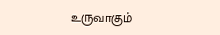உருவாகும்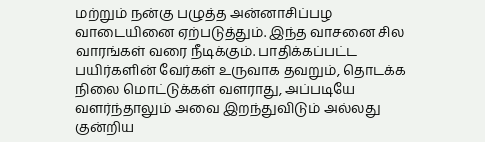மற்றும் நன்கு பழுத்த அன்னாசிப்பழ வாடையினை ஏற்படுத்தும். இந்த வாசனை சில வாரங்கள் வரை நீடிக்கும். பாதிக்கப்பட்ட பயிர்களின் வேர்கள் உருவாக தவறும், தொடக்க நிலை மொட்டுக்கள் வளராது, அப்படியே வளர்ந்தாலும் அவை இறந்துவிடும் அல்லது குன்றிய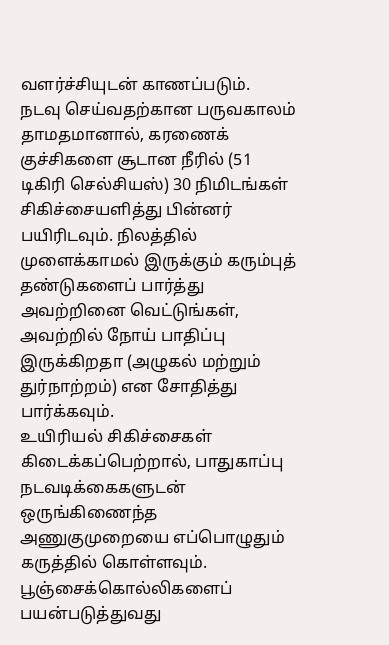வளர்ச்சியுடன் காணப்படும்.
நடவு செய்வதற்கான பருவகாலம் தாமதமானால், கரணைக் குச்சிகளை சூடான நீரில் (51 டிகிரி செல்சியஸ்) 30 நிமிடங்கள் சிகிச்சையளித்து பின்னர் பயிரிடவும். நிலத்தில் முளைக்காமல் இருக்கும் கரும்புத் தண்டுகளைப் பார்த்து அவற்றினை வெட்டுங்கள், அவற்றில் நோய் பாதிப்பு இருக்கிறதா (அழுகல் மற்றும் துர்நாற்றம்) என சோதித்து பார்க்கவும்.
உயிரியல் சிகிச்சைகள் கிடைக்கப்பெற்றால், பாதுகாப்பு நடவடிக்கைகளுடன் ஒருங்கிணைந்த அணுகுமுறையை எப்பொழுதும் கருத்தில் கொள்ளவும். பூஞ்சைக்கொல்லிகளைப் பயன்படுத்துவது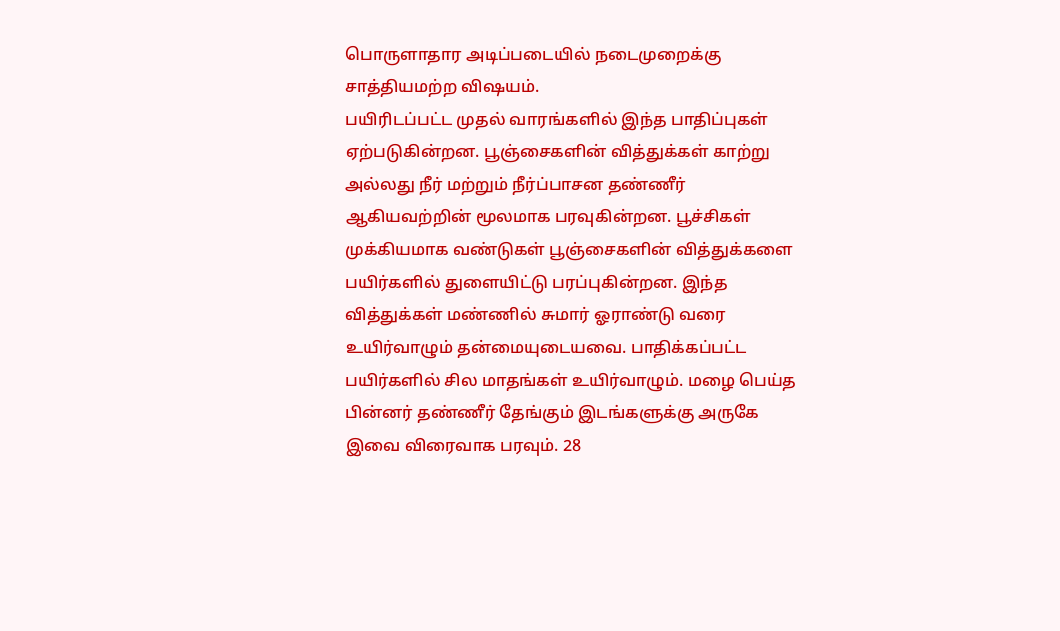பொருளாதார அடிப்படையில் நடைமுறைக்கு சாத்தியமற்ற விஷயம்.
பயிரிடப்பட்ட முதல் வாரங்களில் இந்த பாதிப்புகள் ஏற்படுகின்றன. பூஞ்சைகளின் வித்துக்கள் காற்று அல்லது நீர் மற்றும் நீர்ப்பாசன தண்ணீர் ஆகியவற்றின் மூலமாக பரவுகின்றன. பூச்சிகள் முக்கியமாக வண்டுகள் பூஞ்சைகளின் வித்துக்களை பயிர்களில் துளையிட்டு பரப்புகின்றன. இந்த வித்துக்கள் மண்ணில் சுமார் ஓராண்டு வரை உயிர்வாழும் தன்மையுடையவை. பாதிக்கப்பட்ட பயிர்களில் சில மாதங்கள் உயிர்வாழும். மழை பெய்த பின்னர் தண்ணீர் தேங்கும் இடங்களுக்கு அருகே இவை விரைவாக பரவும். 28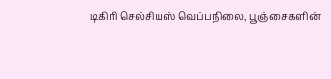டிகிரி செல்சியஸ் வெப்பநிலை, பூஞ்சைகளின்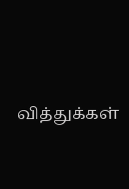வித்துக்கள்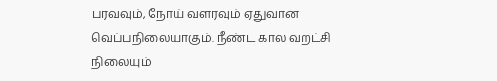பரவவும், நோய் வளரவும் ஏதுவான வெப்பநிலையாகும். நீண்ட கால வறட்சி நிலையும்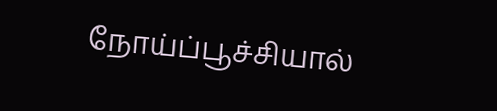நோய்ப்பூச்சியால்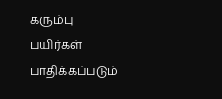கரும்பு பயிர்கள் பாதிக்கப்படும்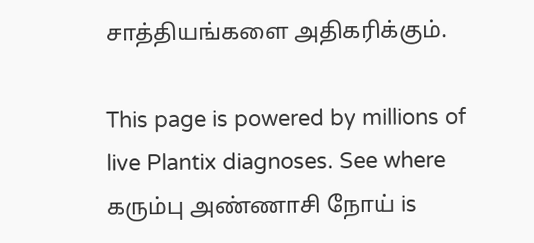சாத்தியங்களை அதிகரிக்கும்.

This page is powered by millions of live Plantix diagnoses. See where கரும்பு அண்ணாசி நோய் is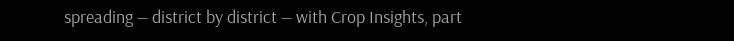spreading — district by district — with Crop Insights, part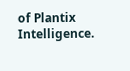of Plantix Intelligence.